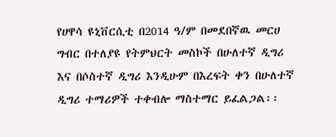የሀዋሳ ዩኒቨርሲቲ በ2014 ዓ/ም በመደበኛዉ መርሀ ግብር በተለያዩ የትምህርት መስኮች በሁለተኛ ዲግሪ እና በሶስተኛ ዲግሪ እንዲሁም በእረፍት ቀን በሁለተኛ ዲግሪ ተማሪዎች ተቀብሎ ማስተማር ይፈልጋል፡፡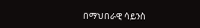በማህበራዊ ሳይንስ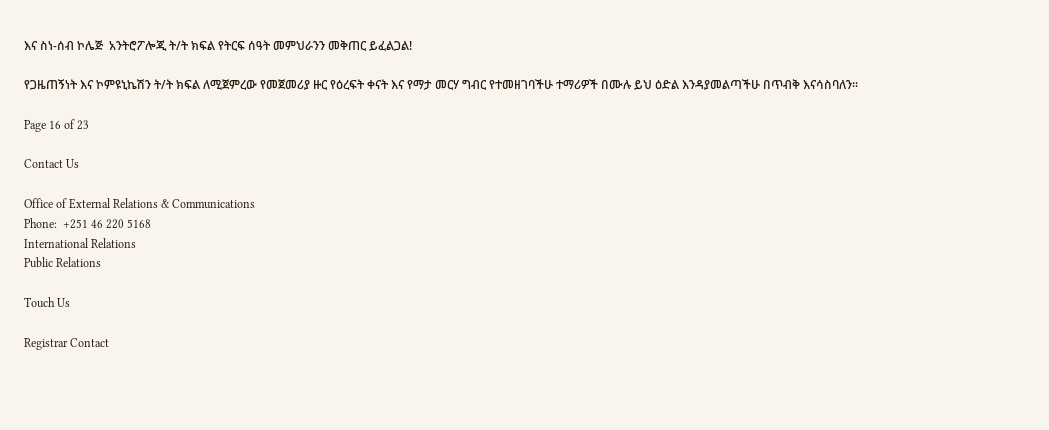እና ስነ-ሰብ ኮሌጅ  አንትሮፖሎጂ ት/ት ክፍል የትርፍ ሰዓት መምህራንን መቅጠር ይፈልጋል!

የጋዜጠኝነት እና ኮምዩኒኬሽን ት/ት ክፍል ለሚጀምረው የመጀመሪያ ዙር የዕረፍት ቀናት እና የማታ መርሃ ግብር የተመዘገባችሁ ተማሪዎች በሙሉ ይህ ዕድል እንዳያመልጣችሁ በጥብቅ እናሳስባለን፡፡

Page 16 of 23

Contact Us

Office of External Relations & Communications
Phone:  +251 46 220 5168
International Relations
Public Relations

Touch Us

Registrar Contact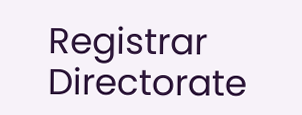Registrar Directorate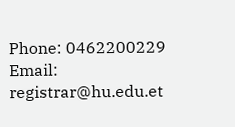Phone: 0462200229
Email: registrar@hu.edu.et